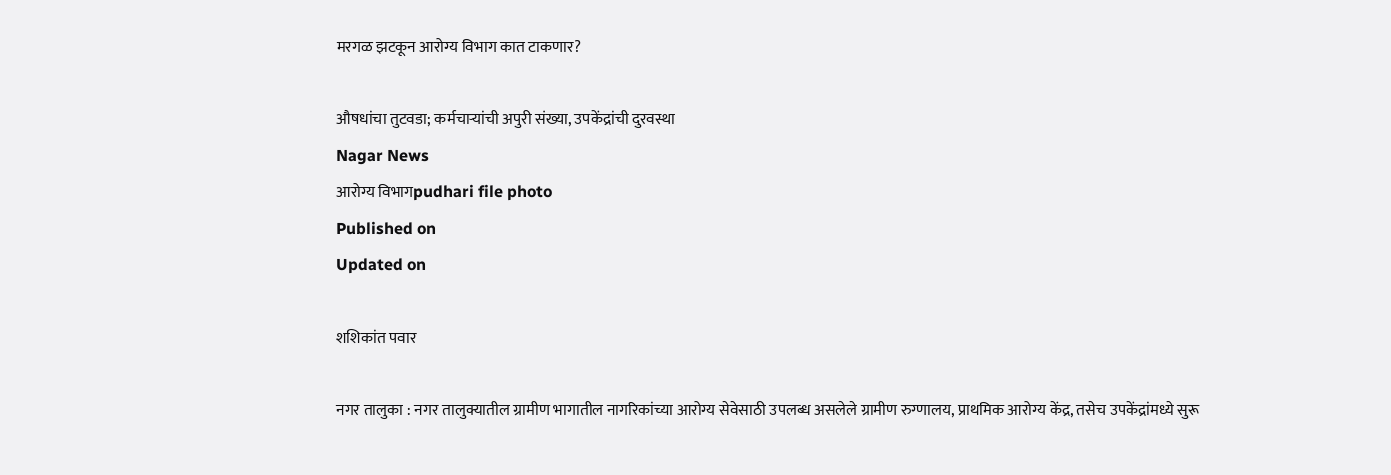मरगळ झटकून आरोग्य विभाग कात टाकणार?

औषधांचा तुटवडा; कर्मचार्‍यांची अपुरी संख्या, उपकेंद्रांची दुरवस्था
Nagar News
आरोग्य विभागpudhari file photo
Published on
Updated on

शशिकांत पवार

नगर तालुका : नगर तालुक्यातील ग्रामीण भागातील नागरिकांच्या आरोग्य सेवेसाठी उपलब्ध असलेले ग्रामीण रुग्णालय, प्राथमिक आरोग्य केंद्र, तसेच उपकेंद्रांमध्ये सुरू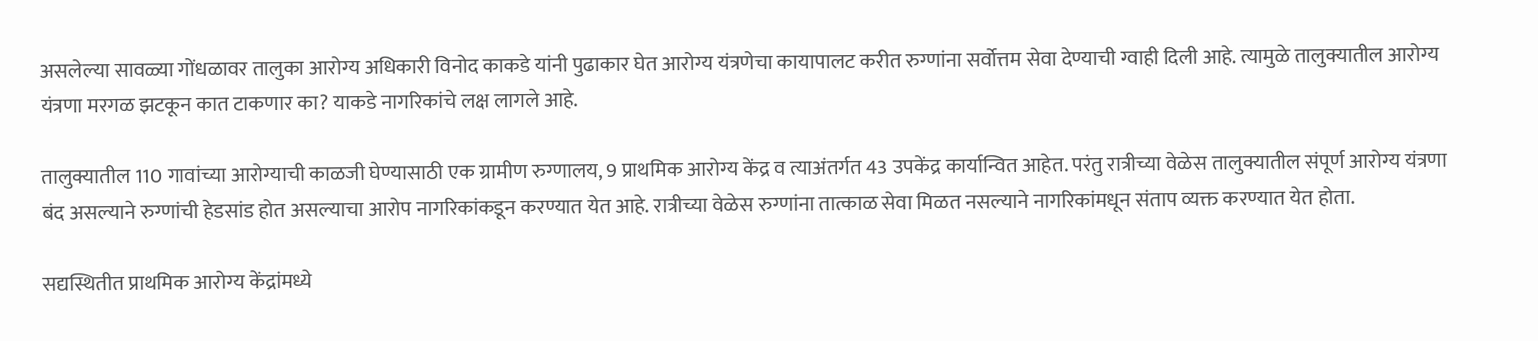असलेल्या सावळ्या गोंधळावर तालुका आरोग्य अधिकारी विनोद काकडे यांनी पुढाकार घेत आरोग्य यंत्रणेचा कायापालट करीत रुग्णांना सर्वोत्तम सेवा देण्याची ग्वाही दिली आहे. त्यामुळे तालुक्यातील आरोग्य यंत्रणा मरगळ झटकून कात टाकणार का? याकडे नागरिकांचे लक्ष लागले आहे.

तालुक्यातील 110 गावांच्या आरोग्याची काळजी घेण्यासाठी एक ग्रामीण रुग्णालय, 9 प्राथमिक आरोग्य केंद्र व त्याअंतर्गत 43 उपकेंद्र कार्यान्वित आहेत. परंतु रात्रीच्या वेळेस तालुक्यातील संपूर्ण आरोग्य यंत्रणा बंद असल्याने रुग्णांची हेडसांड होत असल्याचा आरोप नागरिकांकडून करण्यात येत आहे. रात्रीच्या वेळेस रुग्णांना तात्काळ सेवा मिळत नसल्याने नागरिकांमधून संताप व्यक्त करण्यात येत होता.

सद्यस्थितीत प्राथमिक आरोग्य केंद्रांमध्ये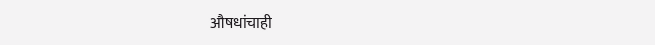औषधांचाही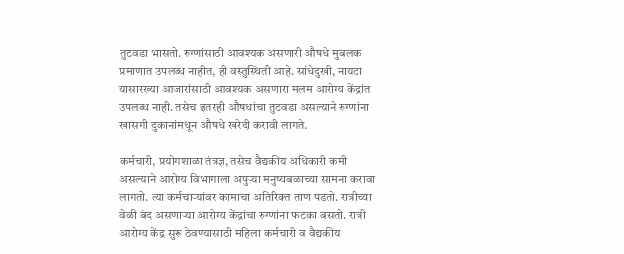तुटवडा भासतो. रुग्णांसाठी आवश्यक असणारी औषधे मुबलक प्रमाणात उपलब्ध नाहीत, ही वस्तुस्थिती आहे. सांधेदुखी, नायटा यासारख्या आजारांसाठी आवश्यक असणारा मलम आरोग्य केंद्रांत उपलब्ध नाही. तसेच इतरही औषधांचा तुटवडा असल्याने रुग्णांना खासगी दुकानांमधून औषधे खरेदी करावी लागते.

कर्मचारी, प्रयोगशाळा तंत्रज्ञ, तसेच वैद्यकीय अधिकारी कमी असल्याने आरोग्य विभागाला अपुर्‍या मनुष्यबळाच्या सामना करावा लागतो. त्या कर्मचार्‍यांवर कामाचा अतिरिक्त ताण पडतो. रात्रीच्या वेळी बंद असणार्‍या आरोग्य केंद्रांचा रुग्णांना फटका बसतो. रात्री आरोग्य केंद्र सुरू ठेवण्यासाठी महिला कर्मचारी व वैद्यकीय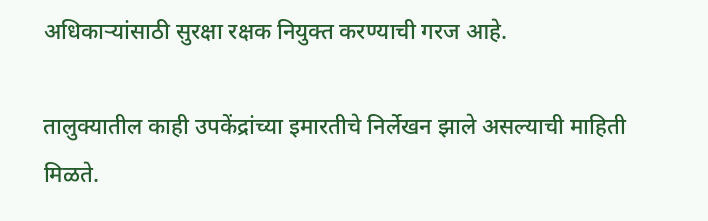अधिकार्‍यांसाठी सुरक्षा रक्षक नियुक्त करण्याची गरज आहे.

तालुक्यातील काही उपकेंद्रांच्या इमारतीचे निर्लेखन झाले असल्याची माहिती मिळते.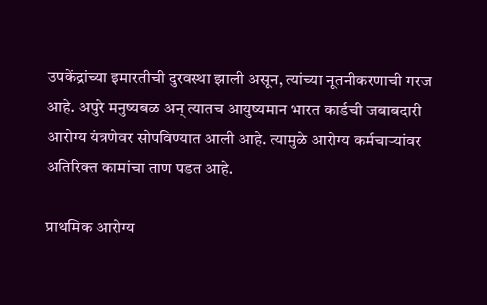उपकेंद्रांच्या इमारतीची दुरवस्था झाली असून, त्यांच्या नूतनीकरणाची गरज आहे. अपुरे मनुष्यबळ अन् त्यातच आयुष्यमान भारत कार्डची जबाबदारी आरोग्य यंत्रणेवर सोपविण्यात आली आहे. त्यामुळे आरोग्य कर्मचार्‍यांवर अतिरिक्त कामांचा ताण पडत आहे.

प्राथमिक आरोग्य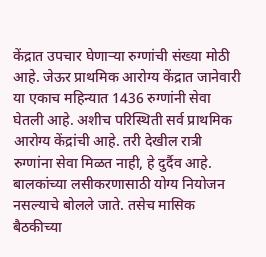केंद्रात उपचार घेणार्‍या रुग्णांची संख्या मोठी आहे. जेऊर प्राथमिक आरोग्य केंद्रात जानेवारी या एकाच महिन्यात 1436 रुग्णांनी सेवा घेतली आहे. अशीच परिस्थिती सर्व प्राथमिक आरोग्य केंद्रांची आहे. तरी देखील रात्री रुग्णांना सेवा मिळत नाही, हे दुर्दैव आहे. बालकांच्या लसीकरणासाठी योग्य नियोजन नसल्याचे बोलले जाते. तसेच मासिक बैठकीच्या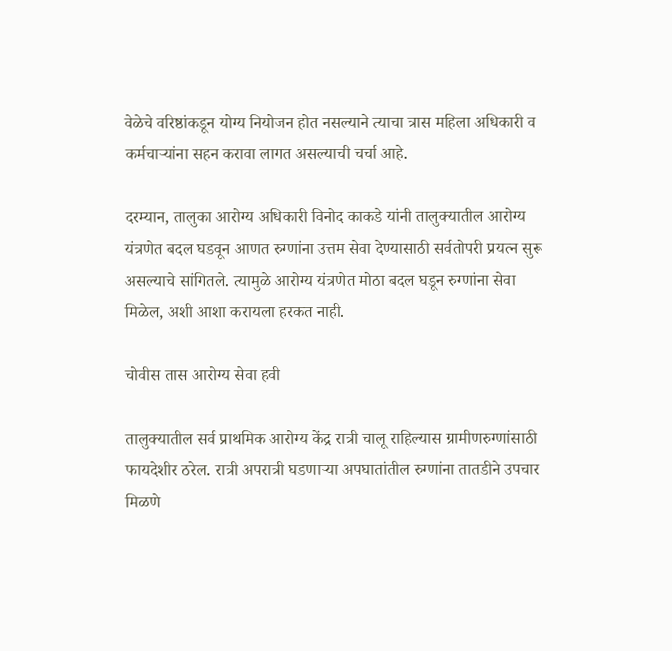वेळेचे वरिष्ठांकडून योग्य नियोजन होत नसल्याने त्याचा त्रास महिला अधिकारी व कर्मचार्‍यांना सहन करावा लागत असल्याची चर्चा आहे.

दरम्यान, तालुका आरोग्य अधिकारी विनोद काकडे यांनी तालुक्यातील आरोग्य यंत्रणेत बदल घडवून आणत रुग्णांना उत्तम सेवा देण्यासाठी सर्वतोपरी प्रयत्न सुरू असल्याचे सांगितले. त्यामुळे आरोग्य यंत्रणेत मोठा बदल घडून रुग्णांना सेवा मिळेल, अशी आशा करायला हरकत नाही.

चोवीस तास आरोग्य सेवा हवी

तालुक्यातील सर्व प्राथमिक आरोग्य केंद्र रात्री चालू राहिल्यास ग्रामीणरुग्णांसाठी फायदेशीर ठरेल. रात्री अपरात्री घडणार्‍या अपघातांतील रुग्णांना तातडीने उपचार मिळणे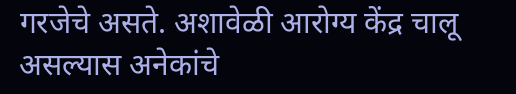गरजेचे असते. अशावेळी आरोग्य केंद्र चालू असल्यास अनेकांचे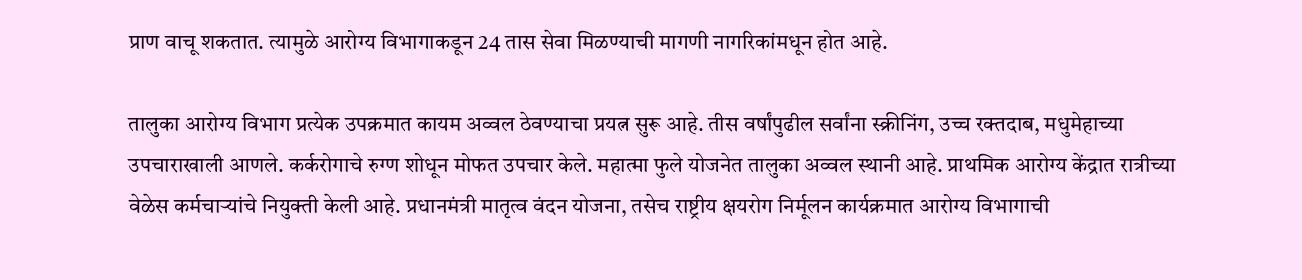प्राण वाचू शकतात. त्यामुळे आरोग्य विभागाकडून 24 तास सेवा मिळण्याची मागणी नागरिकांमधून होत आहे.

तालुका आरोग्य विभाग प्रत्येक उपक्रमात कायम अव्वल ठेवण्याचा प्रयत्न सुरू आहे. तीस वर्षांपुढील सर्वांना स्क्रीनिंग, उच्च रक्तदाब, मधुमेहाच्या उपचाराखाली आणले. कर्करोगाचे रुग्ण शोधून मोफत उपचार केले. महात्मा फुले योजनेत तालुका अव्वल स्थानी आहे. प्राथमिक आरोग्य केंद्रात रात्रीच्या वेळेस कर्मचार्‍यांचे नियुक्ती केली आहे. प्रधानमंत्री मातृत्व वंदन योजना, तसेच राष्ट्रीय क्षयरोग निर्मूलन कार्यक्रमात आरोग्य विभागाची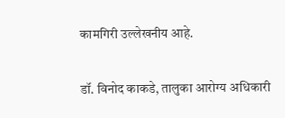कामगिरी उल्लेखनीय आहे.

डॉ. विनोद काकडे, तालुका आरोग्य अधिकारी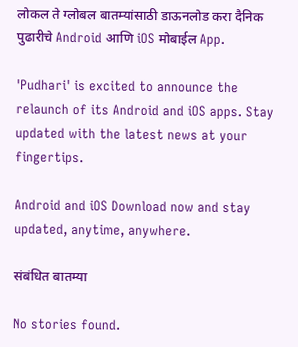लोकल ते ग्लोबल बातम्यांसाठी डाऊनलोड करा दैनिक पुढारीचे Android आणि iOS मोबाईल App.

'Pudhari' is excited to announce the relaunch of its Android and iOS apps. Stay updated with the latest news at your fingertips.

Android and iOS Download now and stay updated, anytime, anywhere.

संबंधित बातम्या

No stories found.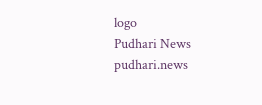logo
Pudhari News
pudhari.news